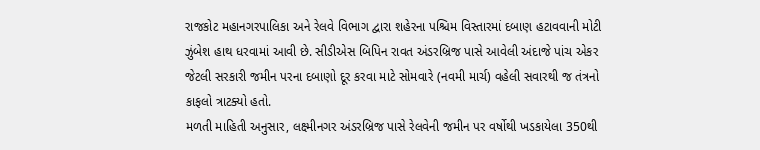રાજકોટ મહાનગરપાલિકા અને રેલવે વિભાગ દ્વારા શહેરના પશ્ચિમ વિસ્તારમાં દબાણ હટાવવાની મોટી ઝુંબેશ હાથ ધરવામાં આવી છે. સીડીએસ બિપિન રાવત અંડરબ્રિજ પાસે આવેલી અંદાજે પાંચ એકર જેટલી સરકારી જમીન પરના દબાણો દૂર કરવા માટે સોમવારે (નવમી માર્ચ) વહેલી સવારથી જ તંત્રનો કાફલો ત્રાટક્યો હતો.
મળતી માહિતી અનુસાર, લક્ષ્મીનગર અંડરબ્રિજ પાસે રેલવેની જમીન પર વર્ષોથી ખડકાયેલા 350થી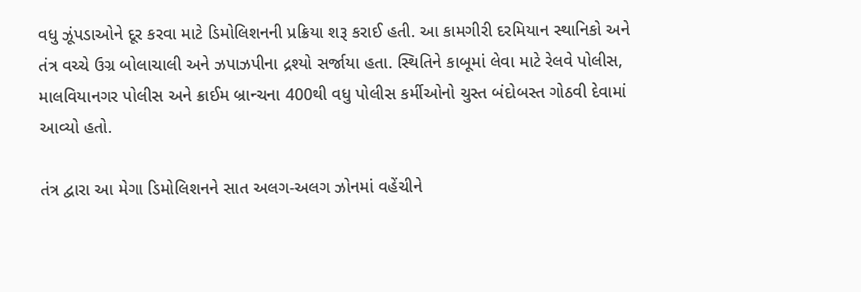વધુ ઝૂંપડાઓને દૂર કરવા માટે ડિમોલિશનની પ્રક્રિયા શરૂ કરાઈ હતી. આ કામગીરી દરમિયાન સ્થાનિકો અને તંત્ર વચ્ચે ઉગ્ર બોલાચાલી અને ઝપાઝપીના દ્રશ્યો સર્જાયા હતા. સ્થિતિને કાબૂમાં લેવા માટે રેલવે પોલીસ, માલવિયાનગર પોલીસ અને ક્રાઈમ બ્રાન્ચના 400થી વધુ પોલીસ કર્મીઓનો ચુસ્ત બંદોબસ્ત ગોઠવી દેવામાં આવ્યો હતો.

તંત્ર દ્વારા આ મેગા ડિમોલિશનને સાત અલગ-અલગ ઝોનમાં વહેંચીને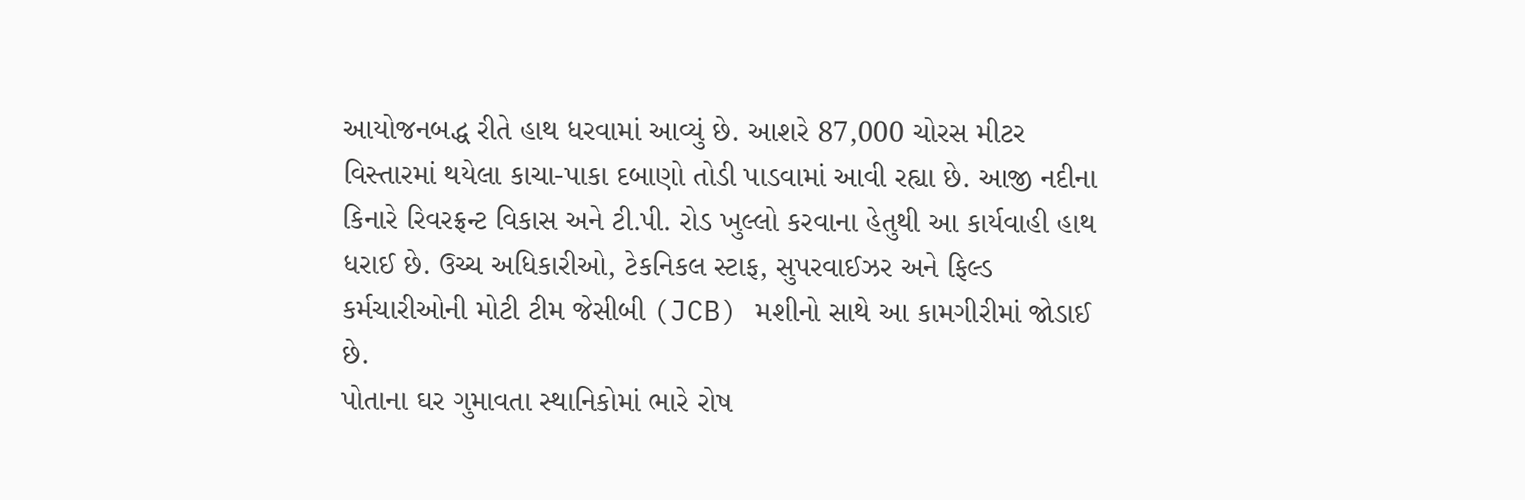આયોજનબદ્ધ રીતે હાથ ધરવામાં આવ્યું છે. આશરે 87,000 ચોરસ મીટર વિસ્તારમાં થયેલા કાચા-પાકા દબાણો તોડી પાડવામાં આવી રહ્યા છે. આજી નદીના કિનારે રિવરફ્રન્ટ વિકાસ અને ટી.પી. રોડ ખુલ્લો કરવાના હેતુથી આ કાર્યવાહી હાથ ધરાઈ છે. ઉચ્ચ અધિકારીઓ, ટેકનિકલ સ્ટાફ, સુપરવાઈઝર અને ફિલ્ડ કર્મચારીઓની મોટી ટીમ જેસીબી (JCB) મશીનો સાથે આ કામગીરીમાં જોડાઈ છે.
પોતાના ઘર ગુમાવતા સ્થાનિકોમાં ભારે રોષ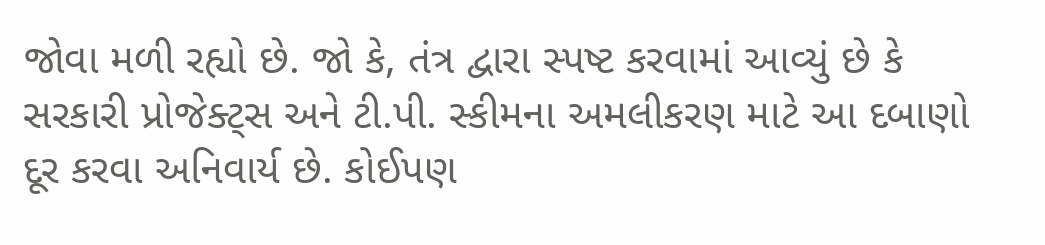જોવા મળી રહ્યો છે. જો કે, તંત્ર દ્વારા સ્પષ્ટ કરવામાં આવ્યું છે કે સરકારી પ્રોજેક્ટ્સ અને ટી.પી. સ્કીમના અમલીકરણ માટે આ દબાણો દૂર કરવા અનિવાર્ય છે. કોઈપણ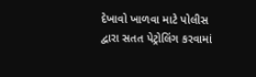દેખાવો ખાળવા માટે પોલીસ દ્વારા સતત પેટ્રોલિંગ કરવામાં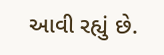આવી રહ્યું છે.